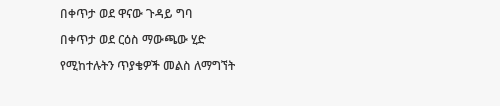በቀጥታ ወደ ዋናው ጉዳይ ግባ

በቀጥታ ወደ ርዕስ ማውጫው ሂድ

የሚከተሉትን ጥያቄዎች መልስ ለማግኘት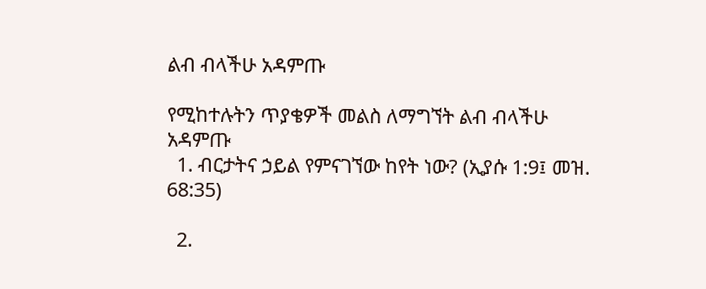ልብ ብላችሁ አዳምጡ

የሚከተሉትን ጥያቄዎች መልስ ለማግኘት ልብ ብላችሁ አዳምጡ
  1. ብርታትና ኃይል የምናገኘው ከየት ነው? (ኢያሱ 1:9፤ መዝ. 68:35)

  2.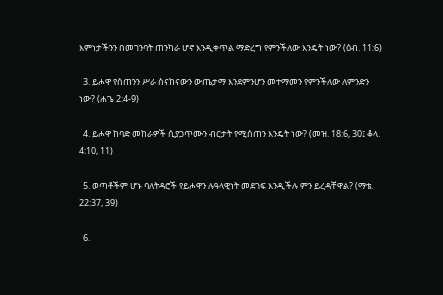እምነታችንን በመገንባት ጠንካራ ሆኖ እንዲቀጥል ማድረግ የምንችለው እንዴት ነው? (ዕብ. 11:6)

  3. ይሖዋ የሰጠንን ሥራ ስናከናውን ውጤታማ እንደምንሆን መተማመን የምንችለው ለምንድን ነው? (ሐጌ 2:4-9)

  4. ይሖዋ ከባድ መከራዎች ሲያጋጥሙን ብርታት የሚሰጠን እንዴት ነው? (መዝ. 18:6, 30፤ ቆላ. 4:10, 11)

  5. ወጣቶችም ሆኑ ባለትዳሮች የይሖዋን ሉዓላዊነት መደገፍ እንዲችሉ ምን ይረዳቸዋል? (ማቴ. 22:37, 39)

  6.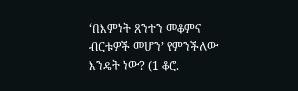‘በእምነት ጸንተን መቆምና ብርቱዎች መሆን’ የምንችለው እንዴት ነው? (1 ቆሮ.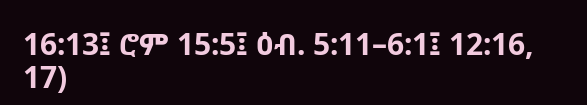16:13፤ ሮም 15:5፤ ዕብ. 5:11–6:1፤ 12:16, 17)